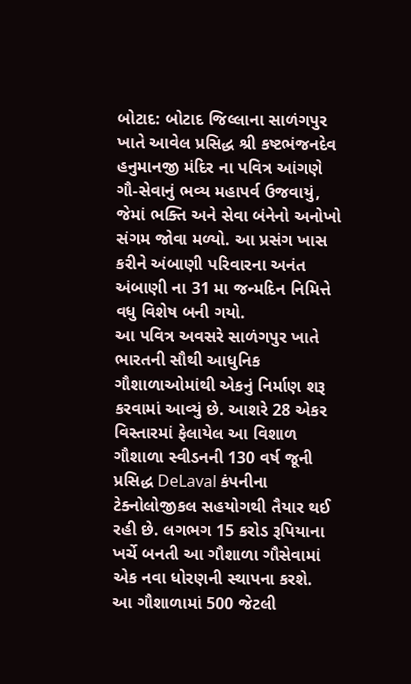બોટાદ: બોટાદ જિલ્લાના સાળંગપુર ખાતે આવેલ પ્રસિદ્ધ શ્રી કષ્ટભંજનદેવ હનુમાનજી મંદિર ના પવિત્ર આંગણે ગૌ-સેવાનું ભવ્ય મહાપર્વ ઉજવાયું, જેમાં ભક્તિ અને સેવા બંનેનો અનોખો સંગમ જોવા મળ્યો. આ પ્રસંગ ખાસ કરીને અંબાણી પરિવારના અનંત અંબાણી ના 31 મા જન્મદિન નિમિત્તે વધુ વિશેષ બની ગયો.
આ પવિત્ર અવસરે સાળંગપુર ખાતે ભારતની સૌથી આધુનિક ગૌશાળાઓમાંથી એકનું નિર્માણ શરૂ કરવામાં આવ્યું છે. આશરે 28 એકર વિસ્તારમાં ફેલાયેલ આ વિશાળ ગૌશાળા સ્વીડનની 130 વર્ષ જૂની પ્રસિદ્ધ DeLaval કંપનીના ટેક્નોલોજીકલ સહયોગથી તૈયાર થઈ રહી છે. લગભગ 15 કરોડ રૂપિયાના ખર્ચે બનતી આ ગૌશાળા ગૌસેવામાં એક નવા ધોરણની સ્થાપના કરશે.
આ ગૌશાળામાં 500 જેટલી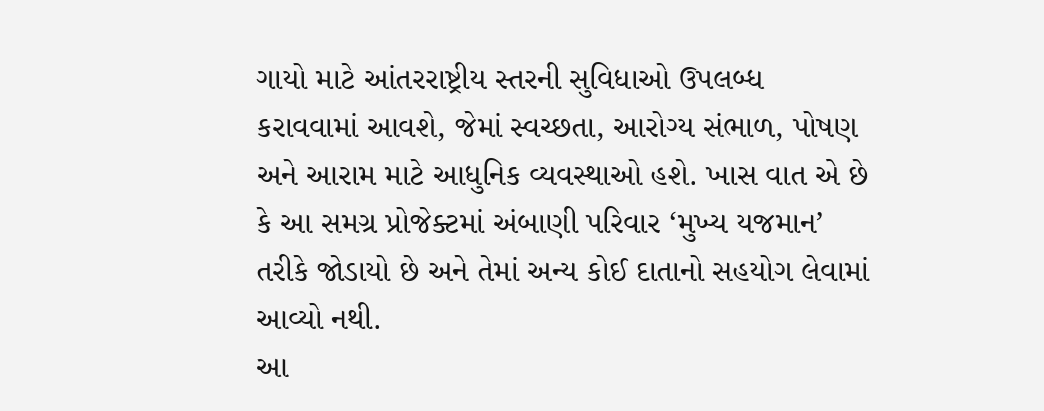ગાયો માટે આંતરરાષ્ટ્રીય સ્તરની સુવિધાઓ ઉપલબ્ધ કરાવવામાં આવશે, જેમાં સ્વચ્છતા, આરોગ્ય સંભાળ, પોષણ અને આરામ માટે આધુનિક વ્યવસ્થાઓ હશે. ખાસ વાત એ છે કે આ સમગ્ર પ્રોજેક્ટમાં અંબાણી પરિવાર ‘મુખ્ય યજમાન’ તરીકે જોડાયો છે અને તેમાં અન્ય કોઈ દાતાનો સહયોગ લેવામાં આવ્યો નથી.
આ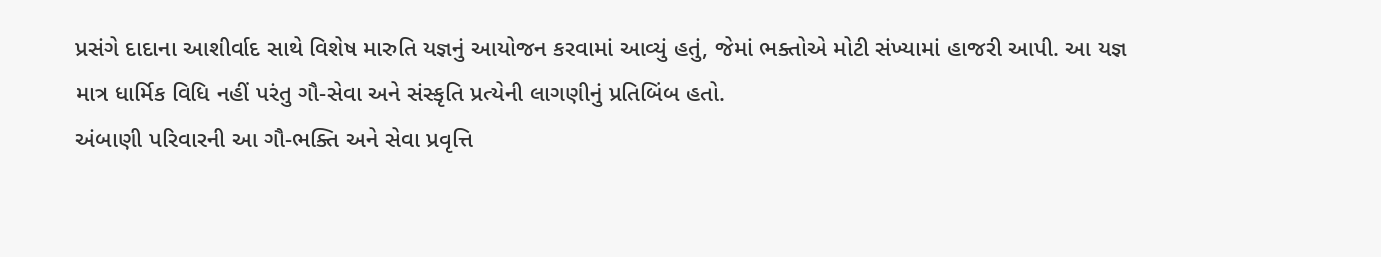પ્રસંગે દાદાના આશીર્વાદ સાથે વિશેષ મારુતિ યજ્ઞનું આયોજન કરવામાં આવ્યું હતું, જેમાં ભક્તોએ મોટી સંખ્યામાં હાજરી આપી. આ યજ્ઞ માત્ર ધાર્મિક વિધિ નહીં પરંતુ ગૌ-સેવા અને સંસ્કૃતિ પ્રત્યેની લાગણીનું પ્રતિબિંબ હતો.
અંબાણી પરિવારની આ ગૌ-ભક્તિ અને સેવા પ્રવૃત્તિ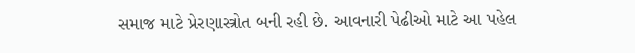સમાજ માટે પ્રેરણાસ્ત્રોત બની રહી છે. આવનારી પેઢીઓ માટે આ પહેલ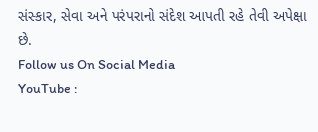સંસ્કાર, સેવા અને પરંપરાનો સંદેશ આપતી રહે તેવી અપેક્ષા છે.
Follow us On Social Media
YouTube :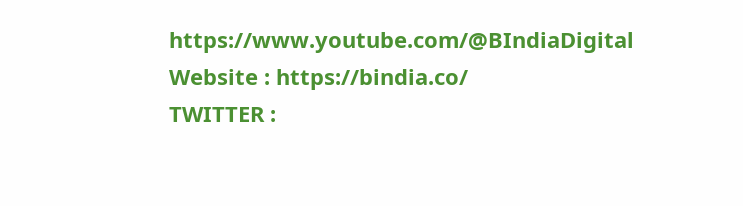https://www.youtube.com/@BIndiaDigital
Website : https://bindia.co/
TWITTER :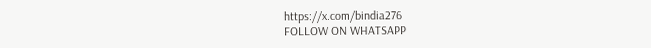https://x.com/bindia276
FOLLOW ON WHATSAPP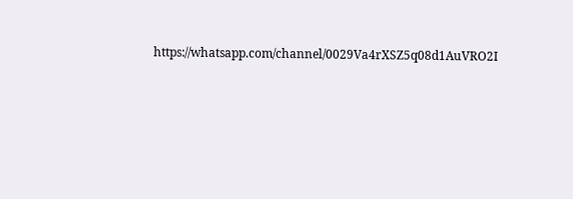https://whatsapp.com/channel/0029Va4rXSZ5q08d1AuVRO2I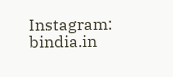Instagram: bindia.in